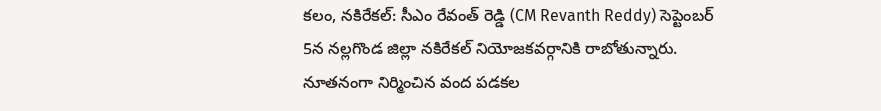కలం, నకిరేకల్: సీఎం రేవంత్ రెడ్డి (CM Revanth Reddy) సెప్టెంబర్ 5న నల్లగొండ జిల్లా నకిరేకల్ నియోజకవర్గానికి రాబోతున్నారు. నూతనంగా నిర్మించిన వంద పడకల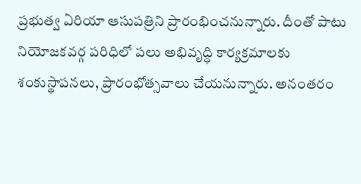ప్రభుత్వ ఏరియా ఆసుపత్రిని ప్రారంభించనున్నారు. దీంతో పాటు నియోజకవర్గ పరిధిలో పలు అభివృద్ధి కార్యక్రమాలకు శంకుస్థాపనలు, ప్రారంభోత్సవాలు చేయనున్నారు. అనంతరం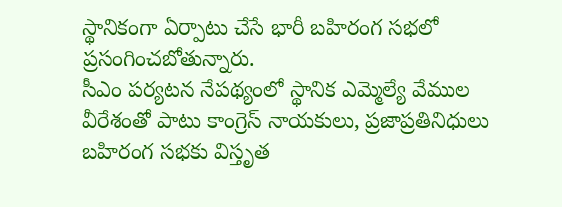స్థానికంగా ఏర్పాటు చేసే భారీ బహిరంగ సభలో ప్రసంగించబోతున్నారు.
సీఎం పర్యటన నేపథ్యంలో స్థానిక ఎమ్మెల్యే వేముల వీరేశంతో పాటు కాంగ్రెస్ నాయకులు, ప్రజాప్రతినిధులు బహిరంగ సభకు విస్తృత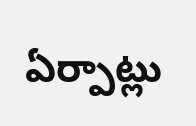ఏర్పాట్లు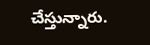చేస్తున్నారు.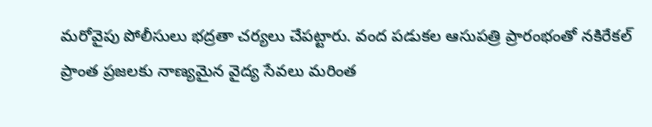మరోవైపు పోలీసులు భద్రతా చర్యలు చేపట్టారు. వంద పడుకల ఆసుపత్రి ప్రారంభంతో నకిరేకల్ ప్రాంత ప్రజలకు నాణ్యమైన వైద్య సేవలు మరింత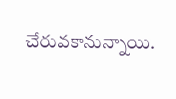చేరువకానున్నాయి.